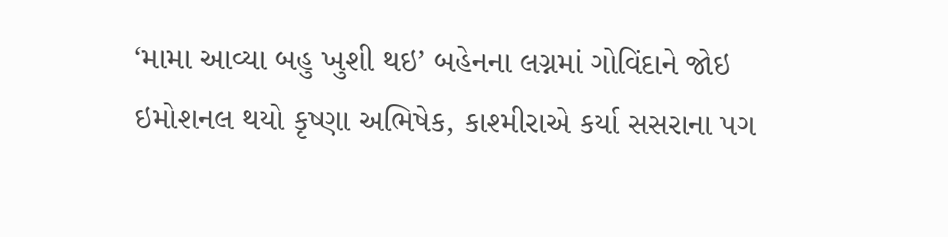‘મામા આવ્યા બહુ ખુશી થઇ’ બહેનના લગ્નમાં ગોવિંદાને જોઇ ઇમોશનલ થયો કૃષ્ણા અભિષેક, કાશ્મીરાએ કર્યા સસરાના પગ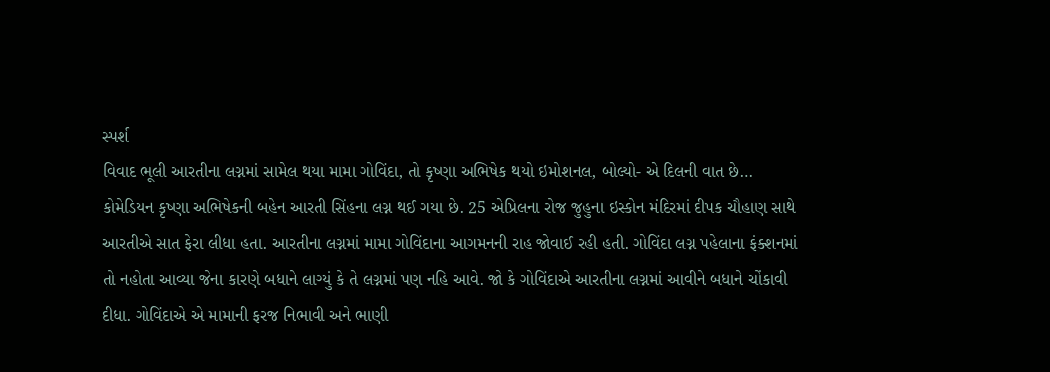સ્પર્શ
વિવાદ ભૂલી આરતીના લગ્નમાં સામેલ થયા મામા ગોવિંદા, તો કૃષ્ણા અભિષેક થયો ઇમોશનલ, બોલ્યો- એ દિલની વાત છે…
કોમેડિયન કૃષ્ણા અભિષેકની બહેન આરતી સિંહના લગ્ન થઈ ગયા છે. 25 એપ્રિલના રોજ જુહુના ઇસ્કોન મંદિરમાં દીપક ચૌહાણ સાથે આરતીએ સાત ફેરા લીધા હતા. આરતીના લગ્નમાં મામા ગોવિંદાના આગમનની રાહ જોવાઈ રહી હતી. ગોવિંદા લગ્ન પહેલાના ફંક્શનમાં તો નહોતા આવ્યા જેના કારણે બધાને લાગ્યું કે તે લગ્નમાં પણ નહિ આવે. જો કે ગોવિંદાએ આરતીના લગ્નમાં આવીને બધાને ચોંકાવી દીધા. ગોવિંદાએ એ મામાની ફરજ નિભાવી અને ભાણી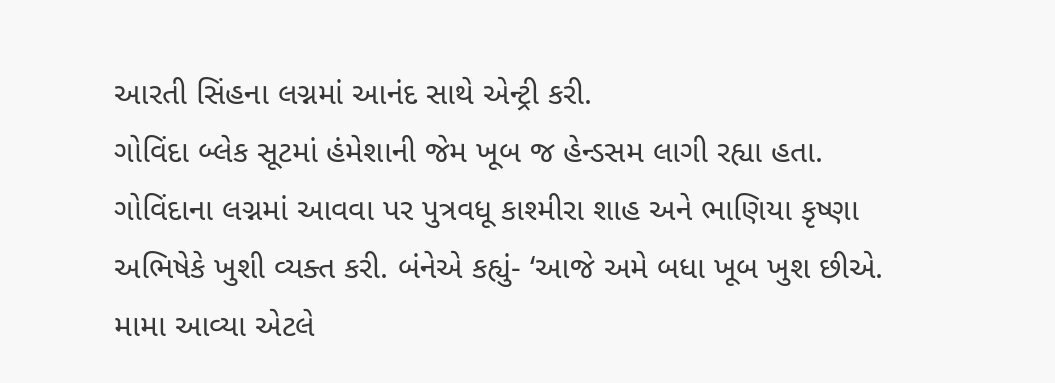આરતી સિંહના લગ્નમાં આનંદ સાથે એન્ટ્રી કરી.
ગોવિંદા બ્લેક સૂટમાં હંમેશાની જેમ ખૂબ જ હેન્ડસમ લાગી રહ્યા હતા. ગોવિંદાના લગ્નમાં આવવા પર પુત્રવધૂ કાશ્મીરા શાહ અને ભાણિયા કૃષ્ણા અભિષેકે ખુશી વ્યક્ત કરી. બંનેએ કહ્યું- ‘આજે અમે બધા ખૂબ ખુશ છીએ. મામા આવ્યા એટલે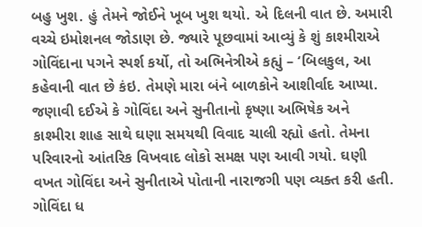બહુ ખુશ. હું તેમને જોઈને ખૂબ ખુશ થયો. એ દિલની વાત છે. અમારી વચ્ચે ઇમોશનલ જોડાણ છે. જ્યારે પૂછવામાં આવ્યું કે શું કાશ્મીરાએ ગોવિંદાના પગને સ્પર્શ કર્યો, તો અભિનેત્રીએ કહ્યું – ‘બિલકુલ, આ કહેવાની વાત છે કંઇ. તેમણે મારા બંને બાળકોને આશીર્વાદ આપ્યા.
જણાવી દઈએ કે ગોવિંદા અને સુનીતાનો કૃષ્ણા અભિષેક અને કાશ્મીરા શાહ સાથે ઘણા સમયથી વિવાદ ચાલી રહ્યો હતો. તેમના પરિવારનો આંતરિક વિખવાદ લોકો સમક્ષ પણ આવી ગયો. ઘણી વખત ગોવિંદા અને સુનીતાએ પોતાની નારાજગી પણ વ્યક્ત કરી હતી. ગોવિંદા ધ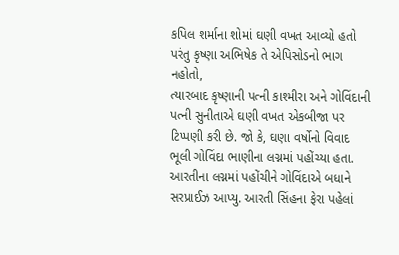કપિલ શર્માના શોમાં ઘણી વખત આવ્યો હતો પરંતુ કૃષ્ણા અભિષેક તે એપિસોડનો ભાગ નહોતો,
ત્યારબાદ કૃષ્ણાની પત્ની કાશ્મીરા અને ગોવિંદાની પત્ની સુનીતાએ ઘણી વખત એકબીજા પર ટિપ્પણી કરી છે. જો કે, ઘણા વર્ષોનો વિવાદ ભૂલી ગોવિંદા ભાણીના લગ્નમાં પહોંચ્યા હતા. આરતીના લગ્નમાં પહોંચીને ગોવિંદાએ બધાને સરપ્રાઈઝ આપ્યુ. આરતી સિંહના ફેરા પહેલાં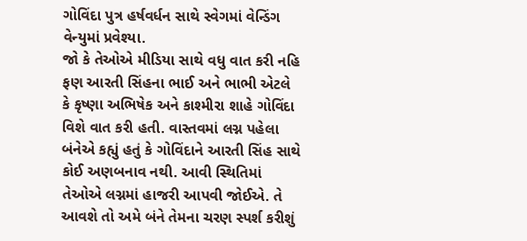ગોવિંદા પુત્ર હર્ષવર્ધન સાથે સ્વેગમાં વેન્ડિંગ વેન્યુમાં પ્રવેશ્યા.
જો કે તેઓએ મીડિયા સાથે વધુ વાત કરી નહિ ફણ આરતી સિંહના ભાઈ અને ભાભી એટલે કે કૃષ્ણા અભિષેક અને કાશ્મીરા શાહે ગોવિંદા વિશે વાત કરી હતી. વાસ્તવમાં લગ્ન પહેલા બંનેએ કહ્યું હતું કે ગોવિંદાને આરતી સિંહ સાથે કોઈ અણબનાવ નથી. આવી સ્થિતિમાં તેઓએ લગ્નમાં હાજરી આપવી જોઈએ. તે આવશે તો અમે બંને તેમના ચરણ સ્પર્શ કરીશું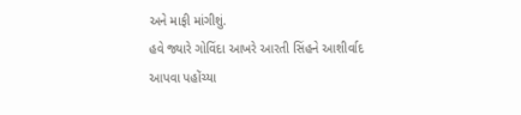અને માફી માંગીશું.
હવે જ્યારે ગોવિંદા આખરે આરતી સિંહને આશીર્વાદ આપવા પહોંચ્યા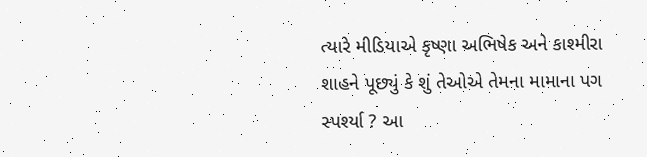ત્યારે મીડિયાએ કૃષ્ણા અભિષેક અને કાશ્મીરા શાહને પૂછ્યું કે શું તેઓએ તેમના મામાના પગ સ્પર્શ્યા ? આ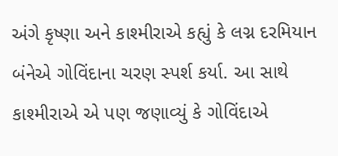અંગે કૃષ્ણા અને કાશ્મીરાએ કહ્યું કે લગ્ન દરમિયાન બંનેએ ગોવિંદાના ચરણ સ્પર્શ કર્યા. આ સાથે કાશ્મીરાએ એ પણ જણાવ્યું કે ગોવિંદાએ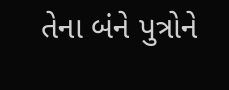તેના બંને પુત્રોને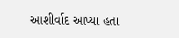આશીર્વાદ આપ્યા હતા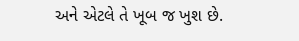અને એટલે તે ખૂબ જ ખુશ છે.